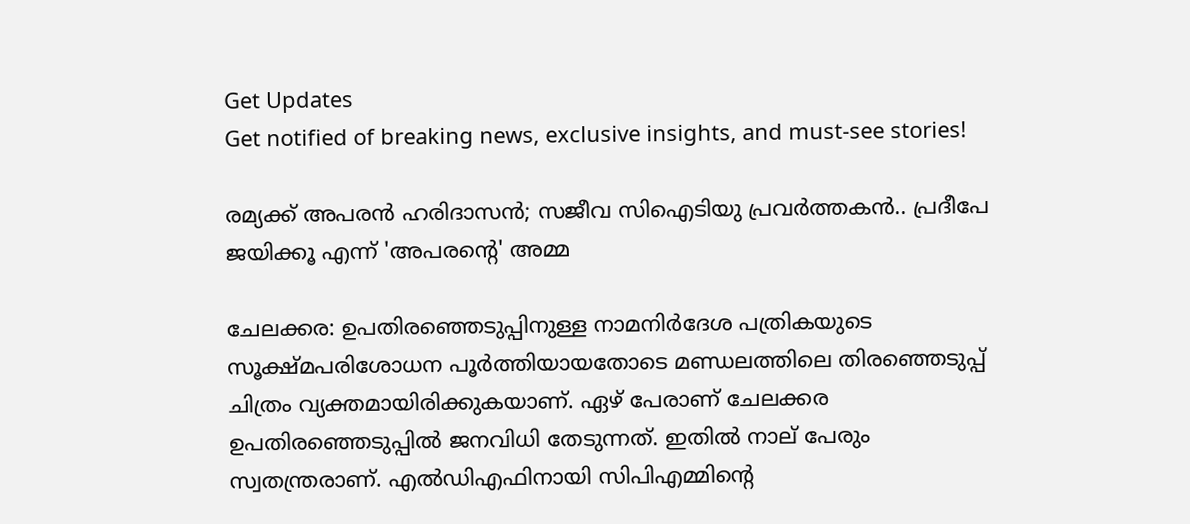Get Updates
Get notified of breaking news, exclusive insights, and must-see stories!

രമ്യക്ക് അപരന്‍ ഹരിദാസന്‍; സജീവ സിഐടിയു പ്രവര്‍ത്തകന്‍.. പ്രദീപേ ജയിക്കൂ എന്ന് 'അപരന്റെ' അമ്മ

ചേലക്കര: ഉപതിരഞ്ഞെടുപ്പിനുള്ള നാമനിര്‍ദേശ പത്രികയുടെ സൂക്ഷ്മപരിശോധന പൂര്‍ത്തിയായതോടെ മണ്ഡലത്തിലെ തിരഞ്ഞെടുപ്പ് ചിത്രം വ്യക്തമായിരിക്കുകയാണ്. ഏഴ് പേരാണ് ചേലക്കര ഉപതിരഞ്ഞെടുപ്പില്‍ ജനവിധി തേടുന്നത്. ഇതില്‍ നാല് പേരും സ്വതന്ത്രരാണ്. എല്‍ഡിഎഫിനായി സിപിഎമ്മിന്റെ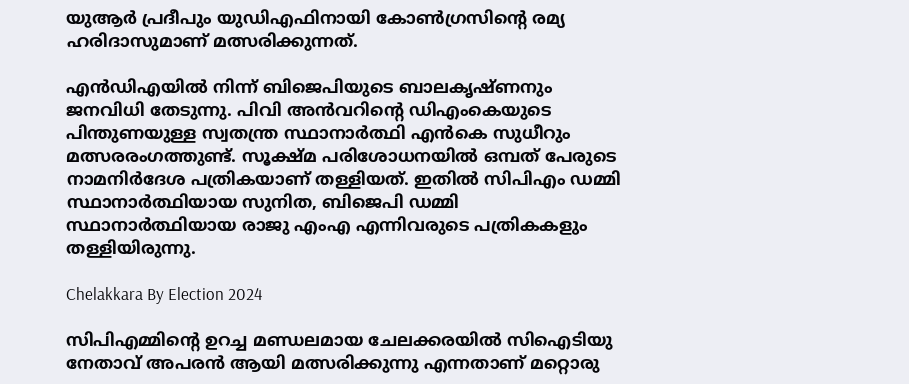യുആര്‍ പ്രദീപും യുഡിഎഫിനായി കോണ്‍ഗ്രസിന്റെ രമ്യ ഹരിദാസുമാണ് മത്സരിക്കുന്നത്.

എന്‍ഡിഎയില്‍ നിന്ന് ബിജെപിയുടെ ബാലകൃഷ്ണനും ജനവിധി തേടുന്നു. പിവി അന്‍വറിന്റെ ഡിഎംകെയുടെ പിന്തുണയുള്ള സ്വതന്ത്ര സ്ഥാനാര്‍ത്ഥി എന്‍കെ സുധീറും മത്സരരംഗത്തുണ്ട്. സൂക്ഷ്മ പരിശോധനയില്‍ ഒമ്പത് പേരുടെ നാമനിര്‍ദേശ പത്രികയാണ് തള്ളിയത്. ഇതില്‍ സിപിഎം ഡമ്മി സ്ഥാനാര്‍ത്ഥിയായ സുനിത, ബിജെപി ഡമ്മി സ്ഥാനാര്‍ത്ഥിയായ രാജു എംഎ എന്നിവരുടെ പത്രികകളും തള്ളിയിരുന്നു.

Chelakkara By Election 2024

സിപിഎമ്മിന്റെ ഉറച്ച മണ്ഡലമായ ചേലക്കരയില്‍ സിഐടിയു നേതാവ് അപരന്‍ ആയി മത്സരിക്കുന്നു എന്നതാണ് മറ്റൊരു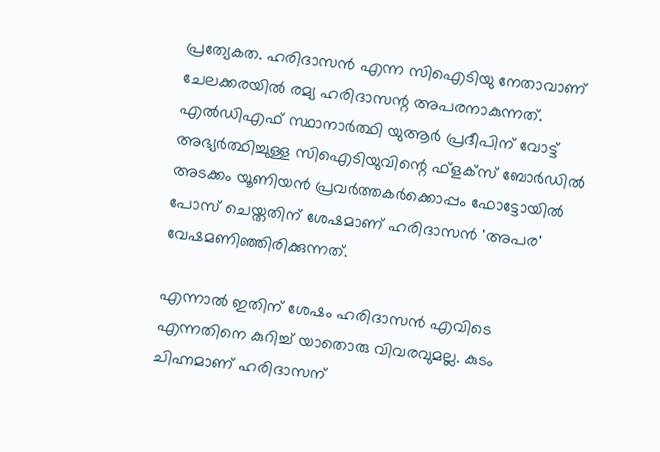പ്രത്യേകത. ഹരിദാസന്‍ എന്ന സിഐടിയു നേതാവാണ് ചേലക്കരയില്‍ രമ്യ ഹരിദാസന്റ അപരനാകുന്നത്. എല്‍ഡിഎഫ് സ്ഥാനാര്‍ത്ഥി യുആര്‍ പ്രദീപിന് വോട്ട് അഭ്യര്‍ത്ഥിച്ചുള്ള സിഐടിയുവിന്റെ ഫ്‌ളക്‌സ് ബോര്‍ഡില്‍ അടക്കം യൂണിയന്‍ പ്രവര്‍ത്തകര്‍ക്കൊപ്പം ഫോട്ടോയില്‍ പോസ് ചെയ്തതിന് ശേഷമാണ് ഹരിദാസന്‍ 'അപര' വേഷമണിഞ്ഞിരിക്കുന്നത്.

എന്നാല്‍ ഇതിന് ശേഷം ഹരിദാസന്‍ എവിടെ എന്നതിനെ കുറിച്ച് യാതൊരു വിവരവുമല്ല. കുടം ചിഹ്നമാണ് ഹരിദാസന്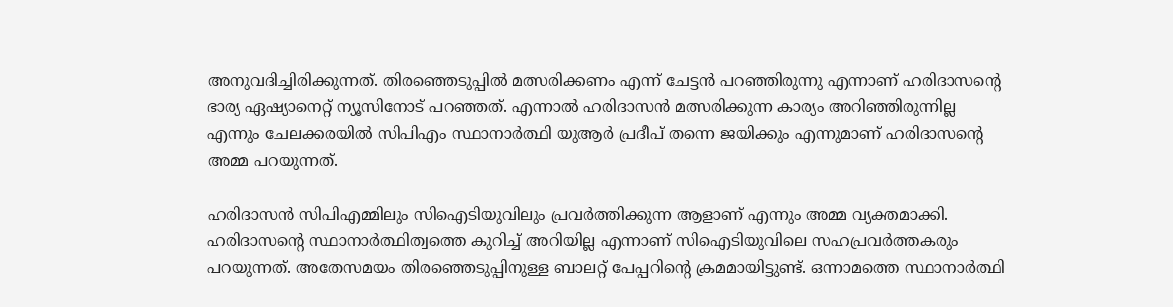അനുവദിച്ചിരിക്കുന്നത്. തിരഞ്ഞെടുപ്പില്‍ മത്സരിക്കണം എന്ന് ചേട്ടന്‍ പറഞ്ഞിരുന്നു എന്നാണ് ഹരിദാസന്റെ ഭാര്യ ഏഷ്യാനെറ്റ് ന്യൂസിനോട് പറഞ്ഞത്. എന്നാല്‍ ഹരിദാസന്‍ മത്സരിക്കുന്ന കാര്യം അറിഞ്ഞിരുന്നില്ല എന്നും ചേലക്കരയില്‍ സിപിഎം സ്ഥാനാര്‍ത്ഥി യുആര്‍ പ്രദീപ് തന്നെ ജയിക്കും എന്നുമാണ് ഹരിദാസന്റെ അമ്മ പറയുന്നത്.

ഹരിദാസന്‍ സിപിഎമ്മിലും സിഐടിയുവിലും പ്രവര്‍ത്തിക്കുന്ന ആളാണ് എന്നും അമ്മ വ്യക്തമാക്കി. ഹരിദാസന്റെ സ്ഥാനാര്‍ത്ഥിത്വത്തെ കുറിച്ച് അറിയില്ല എന്നാണ് സിഐടിയുവിലെ സഹപ്രവര്‍ത്തകരും പറയുന്നത്. അതേസമയം തിരഞ്ഞെടുപ്പിനുള്ള ബാലറ്റ് പേപ്പറിന്റെ ക്രമമായിട്ടുണ്ട്. ഒന്നാമത്തെ സ്ഥാനാര്‍ത്ഥി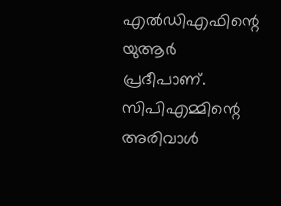എല്‍ഡിഎഫിന്റെ യുആര്‍ പ്രദീപാണ്. സിപിഎമ്മിന്റെ അരിവാള്‍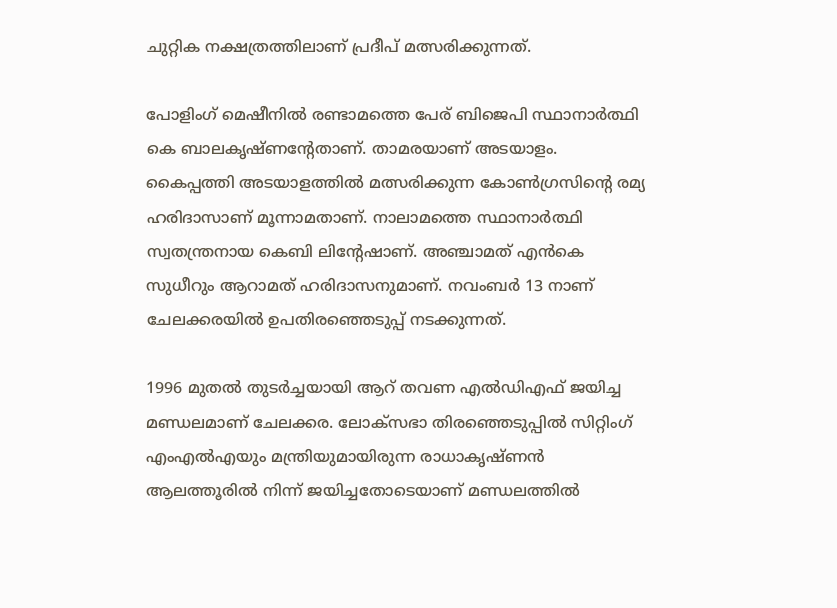ചുറ്റിക നക്ഷത്രത്തിലാണ് പ്രദീപ് മത്സരിക്കുന്നത്.

പോളിംഗ് മെഷീനില്‍ രണ്ടാമത്തെ പേര് ബിജെപി സ്ഥാനാര്‍ത്ഥി കെ ബാലകൃഷ്ണന്റേതാണ്. താമരയാണ് അടയാളം. കൈപ്പത്തി അടയാളത്തില്‍ മത്സരിക്കുന്ന കോണ്‍ഗ്രസിന്റെ രമ്യ ഹരിദാസാണ് മൂന്നാമതാണ്. നാലാമത്തെ സ്ഥാനാര്‍ത്ഥി സ്വതന്ത്രനായ കെബി ലിന്റേഷാണ്. അഞ്ചാമത് എന്‍കെ സുധീറും ആറാമത് ഹരിദാസനുമാണ്. നവംബര്‍ 13 നാണ് ചേലക്കരയില്‍ ഉപതിരഞ്ഞെടുപ്പ് നടക്കുന്നത്.

1996 മുതല്‍ തുടര്‍ച്ചയായി ആറ് തവണ എല്‍ഡിഎഫ് ജയിച്ച മണ്ഡലമാണ് ചേലക്കര. ലോക്‌സഭാ തിരഞ്ഞെടുപ്പില്‍ സിറ്റിംഗ് എംഎല്‍എയും മന്ത്രിയുമായിരുന്ന രാധാകൃഷ്ണന്‍ ആലത്തൂരില്‍ നിന്ന് ജയിച്ചതോടെയാണ് മണ്ഡലത്തില്‍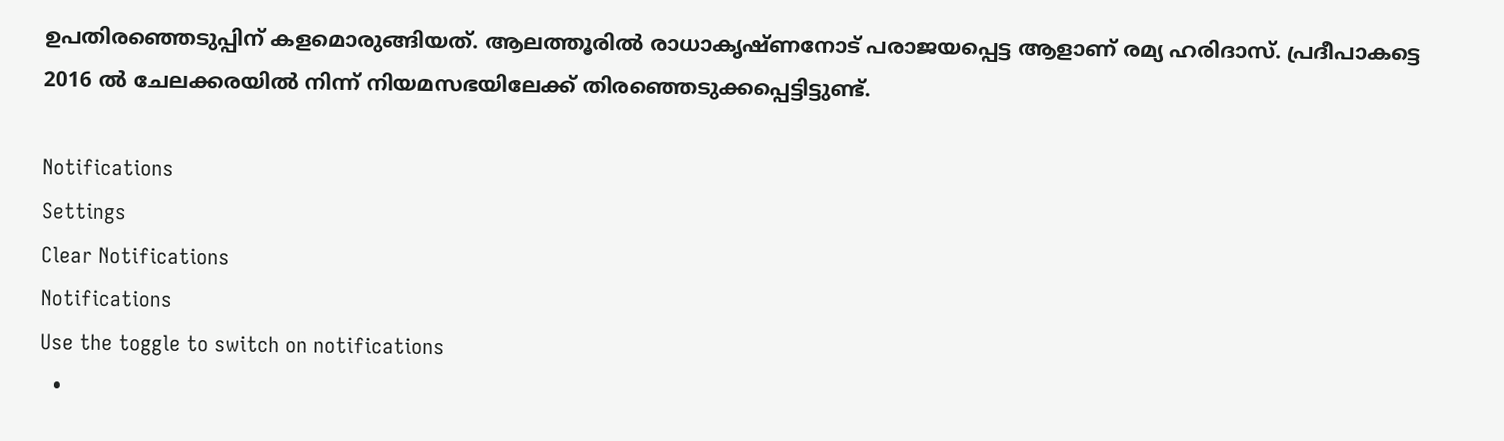ഉപതിരഞ്ഞെടുപ്പിന് കളമൊരുങ്ങിയത്. ആലത്തൂരില്‍ രാധാകൃഷ്ണനോട് പരാജയപ്പെട്ട ആളാണ് രമ്യ ഹരിദാസ്. പ്രദീപാകട്ടെ 2016 ല്‍ ചേലക്കരയില്‍ നിന്ന് നിയമസഭയിലേക്ക് തിരഞ്ഞെടുക്കപ്പെട്ടിട്ടുണ്ട്.

Notifications
Settings
Clear Notifications
Notifications
Use the toggle to switch on notifications
  •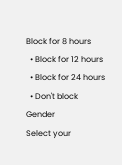Block for 8 hours
  • Block for 12 hours
  • Block for 24 hours
  • Don't block
Gender
Select your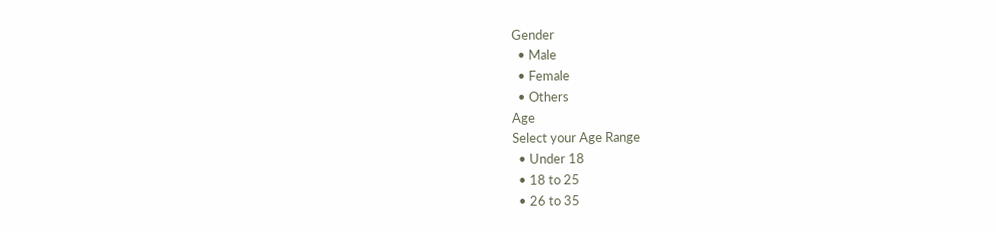Gender
  • Male
  • Female
  • Others
Age
Select your Age Range
  • Under 18
  • 18 to 25
  • 26 to 35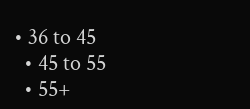• 36 to 45
  • 45 to 55
  • 55+